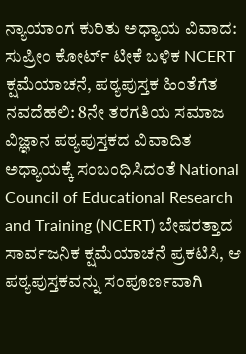ನ್ಯಾಯಾಂಗ ಕುರಿತು ಅಧ್ಯಾಯ ವಿವಾದ: ಸುಪ್ರೀಂ ಕೋರ್ಟ್ ಟೀಕೆ ಬಳಿಕ NCERT ಕ್ಷಮೆಯಾಚನೆ, ಪಠ್ಯಪುಸ್ತಕ ಹಿಂತೆಗೆತ
ನವದೆಹಲಿ: 8ನೇ ತರಗತಿಯ ಸಮಾಜ ವಿಜ್ಞಾನ ಪಠ್ಯಪುಸ್ತಕದ ವಿವಾದಿತ ಅಧ್ಯಾಯಕ್ಕೆ ಸಂಬಂಧಿಸಿದಂತೆ National Council of Educational Research and Training (NCERT) ಬೇಷರತ್ತಾದ ಸಾರ್ವಜನಿಕ ಕ್ಷಮೆಯಾಚನೆ ಪ್ರಕಟಿಸಿ, ಆ ಪಠ್ಯಪುಸ್ತಕವನ್ನು ಸಂಪೂರ್ಣವಾಗಿ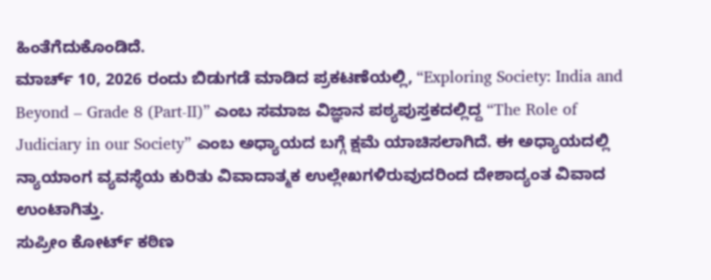ಹಿಂತೆಗೆದುಕೊಂಡಿದೆ.
ಮಾರ್ಚ್ 10, 2026 ರಂದು ಬಿಡುಗಡೆ ಮಾಡಿದ ಪ್ರಕಟಣೆಯಲ್ಲಿ, “Exploring Society: India and Beyond – Grade 8 (Part-II)” ಎಂಬ ಸಮಾಜ ವಿಜ್ಞಾನ ಪಠ್ಯಪುಸ್ತಕದಲ್ಲಿದ್ದ “The Role of Judiciary in our Society” ಎಂಬ ಅಧ್ಯಾಯದ ಬಗ್ಗೆ ಕ್ಷಮೆ ಯಾಚಿಸಲಾಗಿದೆ. ಈ ಅಧ್ಯಾಯದಲ್ಲಿ ನ್ಯಾಯಾಂಗ ವ್ಯವಸ್ಥೆಯ ಕುರಿತು ವಿವಾದಾತ್ಮಕ ಉಲ್ಲೇಖಗಳಿರುವುದರಿಂದ ದೇಶಾದ್ಯಂತ ವಿವಾದ ಉಂಟಾಗಿತ್ತು.
ಸುಪ್ರೀಂ ಕೋರ್ಟ್ ಕಠಿಣ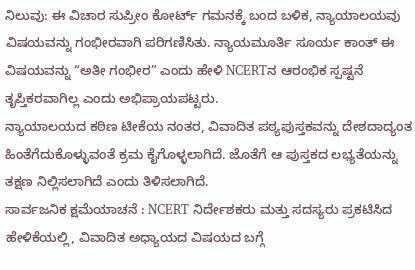ನಿಲುವು: ಈ ವಿಚಾರ ಸುಪ್ರೀಂ ಕೋರ್ಟ್ ಗಮನಕ್ಕೆ ಬಂದ ಬಳಿಕ, ನ್ಯಾಯಾಲಯವು ವಿಷಯವನ್ನು ಗಂಭೀರವಾಗಿ ಪರಿಗಣಿಸಿತು. ನ್ಯಾಯಮೂರ್ತಿ ಸೂರ್ಯ ಕಾಂತ್ ಈ ವಿಷಯವನ್ನು “ಅತೀ ಗಂಭೀರ” ಎಂದು ಹೇಳಿ NCERTನ ಆರಂಭಿಕ ಸ್ಪಷ್ಟನೆ ತೃಪ್ತಿಕರವಾಗಿಲ್ಲ ಎಂದು ಅಭಿಪ್ರಾಯಪಟ್ಟರು.
ನ್ಯಾಯಾಲಯದ ಕಠಿಣ ಟೀಕೆಯ ನಂತರ, ವಿವಾದಿತ ಪಠ್ಯಪುಸ್ತಕವನ್ನು ದೇಶದಾದ್ಯಂತ ಹಿಂತೆಗೆದುಕೊಳ್ಳುವಂತೆ ಕ್ರಮ ಕೈಗೊಳ್ಳಲಾಗಿದೆ. ಜೊತೆಗೆ ಆ ಪುಸ್ತಕದ ಲಭ್ಯತೆಯನ್ನು ತಕ್ಷಣ ನಿಲ್ಲಿಸಲಾಗಿದೆ ಎಂದು ತಿಳಿಸಲಾಗಿದೆ.
ಸಾರ್ವಜನಿಕ ಕ್ಷಮೆಯಾಚನೆ : NCERT ನಿರ್ದೇಶಕರು ಮತ್ತು ಸದಸ್ಯರು ಪ್ರಕಟಿಸಿದ ಹೇಳಿಕೆಯಲ್ಲಿ, ವಿವಾದಿತ ಅಧ್ಯಾಯದ ವಿಷಯದ ಬಗ್ಗೆ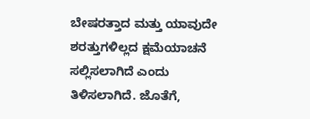ಬೇಷರತ್ತಾದ ಮತ್ತು ಯಾವುದೇ ಶರತ್ತುಗಳಿಲ್ಲದ ಕ್ಷಮೆಯಾಚನೆ ಸಲ್ಲಿಸಲಾಗಿದೆ ಎಂದು ತಿಳಿಸಲಾಗಿದೆ. ಜೊತೆಗೆ,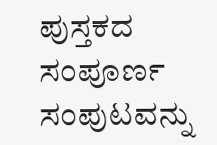ಪುಸ್ತಕದ ಸಂಪೂರ್ಣ ಸಂಪುಟವನ್ನು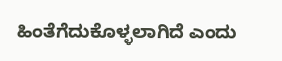ಹಿಂತೆಗೆದುಕೊಳ್ಳಲಾಗಿದೆ ಎಂದು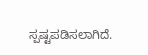ಸ್ಪಷ್ಟಪಡಿಸಲಾಗಿದೆ.